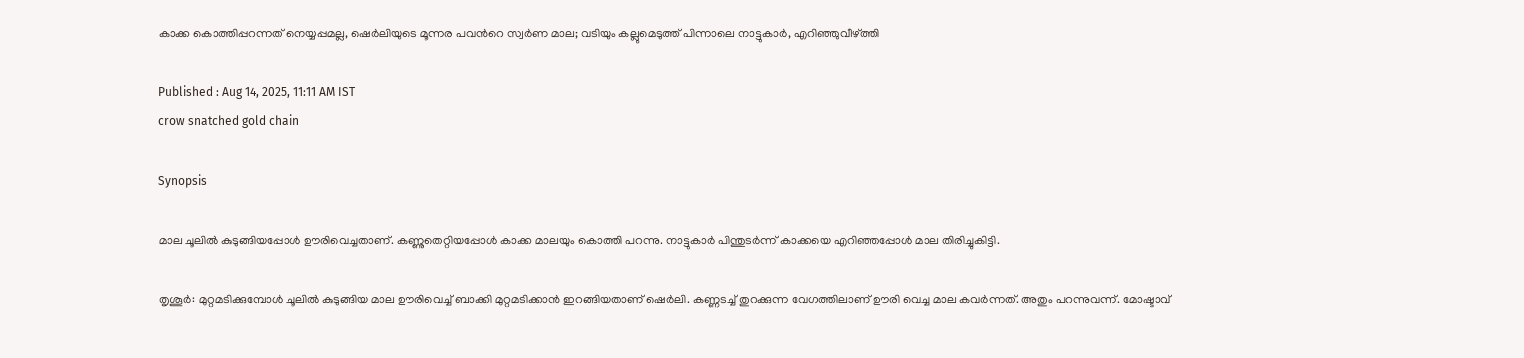കാക്ക കൊത്തിപ്പറന്നത് നെയ്യപ്പമല്ല, ഷെർലിയുടെ മൂന്നര പവന്‍റെ സ്വര്‍ണ മാല; വടിയും കല്ലുമെടുത്ത് പിന്നാലെ നാട്ടുകാർ, എറിഞ്ഞുവീഴ്ത്തി

Published : Aug 14, 2025, 11:11 AM IST
crow snatched gold chain

Synopsis

മാല ചൂലിൽ കുടുങ്ങിയപ്പോൾ ഊരിവെച്ചതാണ്. കണ്ണുതെറ്റിയപ്പോൾ കാക്ക മാലയും കൊത്തി പറന്നു. നാട്ടുകാർ പിന്തുടർന്ന് കാക്കയെ എറിഞ്ഞപ്പോൾ മാല തിരിച്ചുകിട്ടി.

തൃശൂർ: മുറ്റമടിക്കുമ്പോൾ ചൂലിൽ കുടുങ്ങിയ മാല ഊരിവെച്ച് ബാക്കി മുറ്റമടിക്കാൻ ഇറങ്ങിയതാണ് ഷെർലി. കണ്ണടച്ച് തുറക്കുന്ന വേഗത്തിലാണ് ഊരി വെച്ച മാല കവർന്നത്. അതും പറന്നുവന്ന്. മോഷ്ടാവ്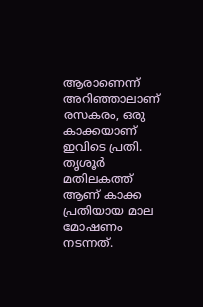ആരാണെന്ന് അറിഞ്ഞാലാണ് രസകരം, ഒരു കാക്കയാണ് ഇവിടെ പ്രതി. തൃശൂർ മതിലകത്ത് ആണ് കാക്ക പ്രതിയായ മാല മോഷണം നടന്നത്.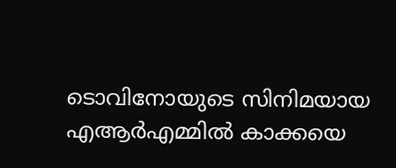ടൊവിനോയുടെ സിനിമയായ എആർഎമ്മിൽ കാക്കയെ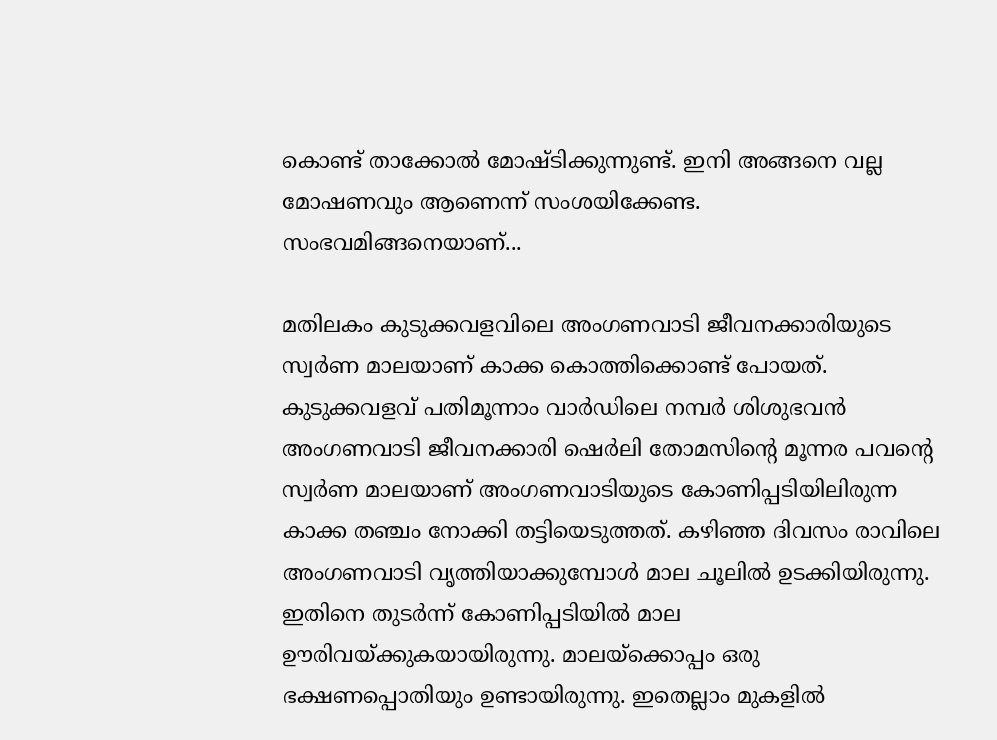കൊണ്ട് താക്കോൽ മോഷ്ടിക്കുന്നുണ്ട്. ഇനി അങ്ങനെ വല്ല മോഷണവും ആണെന്ന് സംശയിക്കേണ്ട. സംഭവമിങ്ങനെയാണ്...

മതിലകം കുടുക്കവളവിലെ അംഗണവാടി ജീവനക്കാരിയുടെ സ്വര്‍ണ മാലയാണ് കാക്ക കൊത്തിക്കൊണ്ട് പോയത്. കുടുക്കവളവ് പതിമൂന്നാം വാര്‍ഡിലെ നമ്പര്‍ ശിശുഭവന്‍ അംഗണവാടി ജീവനക്കാരി ഷെർലി തോമസിന്റെ മൂന്നര പവന്റെ സ്വര്‍ണ മാലയാണ് അംഗണവാടിയുടെ കോണിപ്പടിയിലിരുന്ന കാക്ക തഞ്ചം നോക്കി തട്ടിയെടുത്തത്. കഴിഞ്ഞ ദിവസം രാവിലെ അംഗണവാടി വൃത്തിയാക്കുമ്പോള്‍ മാല ചൂലില്‍ ഉടക്കിയിരുന്നു. ഇതിനെ തുടര്‍ന്ന് കോണിപ്പടിയില്‍ മാല ഊരിവയ്ക്കുകയായിരുന്നു. മാലയ്‌ക്കൊപ്പം ഒരു ഭക്ഷണപ്പൊതിയും ഉണ്ടായിരുന്നു. ഇതെല്ലാം മുകളിൽ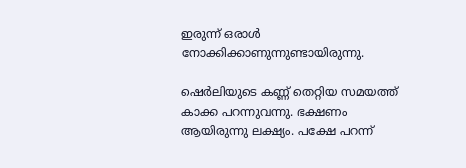ഇരുന്ന് ഒരാൾ നോക്കിക്കാണുന്നുണ്ടായിരുന്നു.

ഷെർലിയുടെ കണ്ണ് തെറ്റിയ സമയത്ത് കാക്ക പറന്നുവന്നു. ഭക്ഷണം ആയിരുന്നു ലക്ഷ്യം. പക്ഷേ പറന്ന്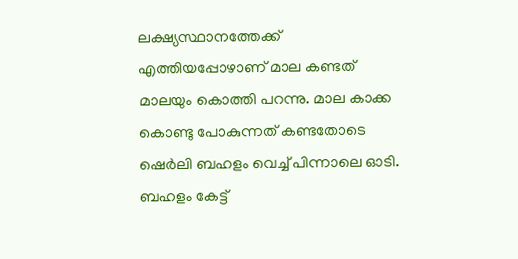ലക്ഷ്യസ്ഥാനത്തേക്ക് എത്തിയപ്പോഴാണ് മാല കണ്ടത് മാലയും കൊത്തി പറന്നു. മാല കാക്ക കൊണ്ടു പോകുന്നത് കണ്ടതോടെ ഷെർലി ബഹളം വെച്ച് പിന്നാലെ ഓടി. ബഹളം കേട്ട്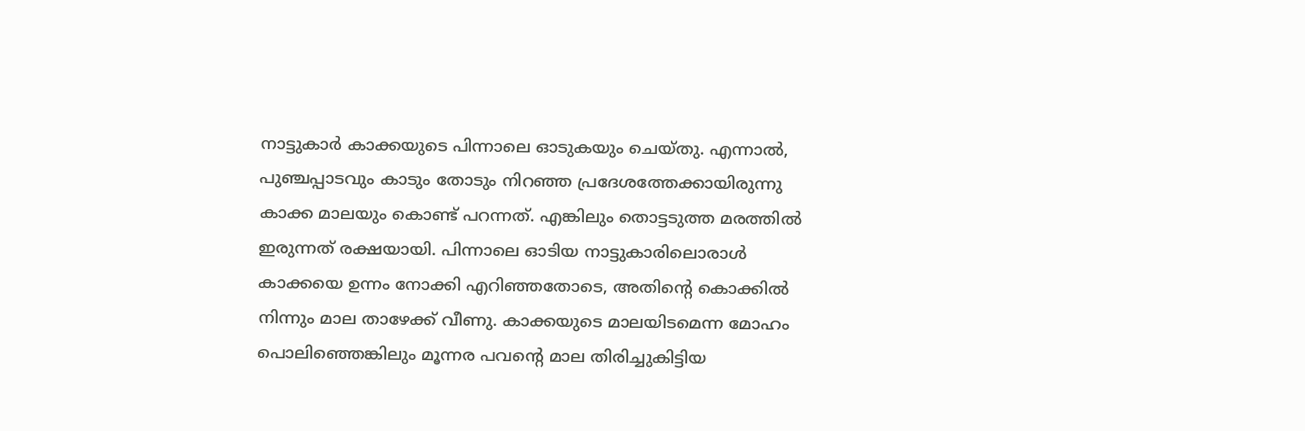നാട്ടുകാര്‍ കാക്കയുടെ പിന്നാലെ ഓടുകയും ചെയ്തു. എന്നാല്‍, പുഞ്ചപ്പാടവും കാടും തോടും നിറഞ്ഞ പ്രദേശത്തേക്കായിരുന്നു കാക്ക മാലയും കൊണ്ട് പറന്നത്. എങ്കിലും തൊട്ടടുത്ത മരത്തില്‍ ഇരുന്നത് രക്ഷയായി. പിന്നാലെ ഓടിയ നാട്ടുകാരിലൊരാള്‍ കാക്കയെ ഉന്നം നോക്കി എറിഞ്ഞതോടെ, അതിന്റെ കൊക്കില്‍ നിന്നും മാല താഴേക്ക് വീണു. കാക്കയുടെ മാലയിടമെന്ന മോഹം പൊലിഞ്ഞെങ്കിലും മൂന്നര പവന്റെ മാല തിരിച്ചുകിട്ടിയ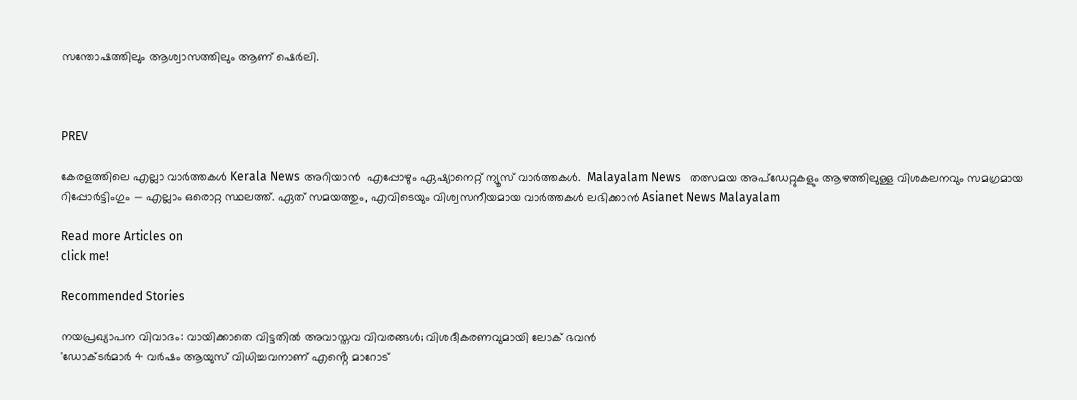സന്തോഷത്തിലും ആശ്വാസത്തിലും ആണ് ഷെർലി.



PREV

കേരളത്തിലെ എല്ലാ വാർത്തകൾ Kerala News അറിയാൻ  എപ്പോഴും ഏഷ്യാനെറ്റ് ന്യൂസ് വാർത്തകൾ.  Malayalam News   തത്സമയ അപ്‌ഡേറ്റുകളും ആഴത്തിലുള്ള വിശകലനവും സമഗ്രമായ റിപ്പോർട്ടിംഗും — എല്ലാം ഒരൊറ്റ സ്ഥലത്ത്. ഏത് സമയത്തും, എവിടെയും വിശ്വസനീയമായ വാർത്തകൾ ലഭിക്കാൻ Asianet News Malayalam

Read more Articles on
click me!

Recommended Stories

നയപ്രഖ്യാപന വിവാദം: വായിക്കാതെ വിട്ടതിൽ അവാസ്തവ വിവരങ്ങൾ; വിശദീകരണവുമായി ലോക് ഭവൻ
'ഡോക്ടർമാർ 4 വർഷം ആയുസ് വിധിച്ചവനാണ് എൻ്റെ മാറോട്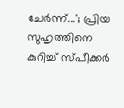ചേർന്ന്...'; പ്രിയ സുഹൃത്തിനെ കുറിച്ച് സ്‌പീക്കർ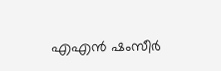എഎൻ ഷംസീർ